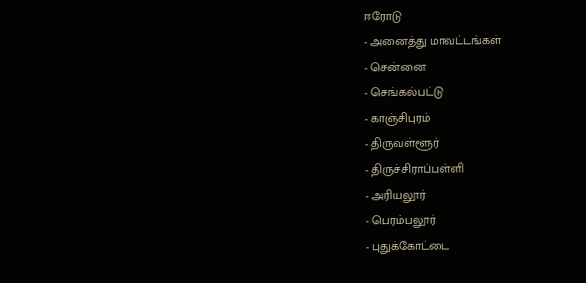ஈரோடு
- அனைத்து மாவட்டங்கள்
- சென்னை
- செங்கல்பட்டு
- காஞ்சிபுரம்
- திருவள்ளூர்
- திருச்சிராப்பள்ளி
- அரியலூர்
- பெரம்பலூர்
- புதுக்கோட்டை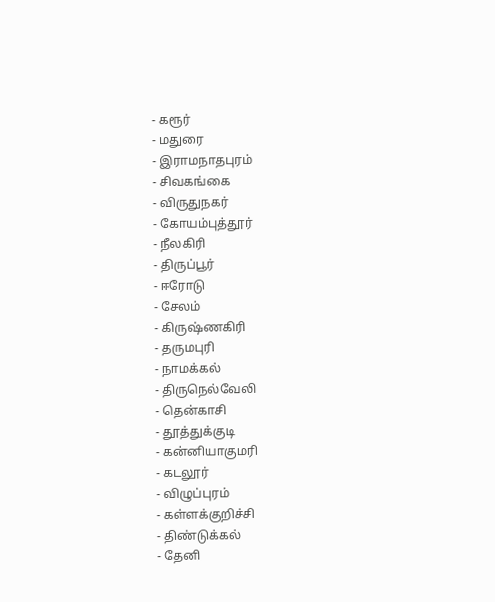- கரூர்
- மதுரை
- இராமநாதபுரம்
- சிவகங்கை
- விருதுநகர்
- கோயம்புத்தூர்
- நீலகிரி
- திருப்பூர்
- ஈரோடு
- சேலம்
- கிருஷ்ணகிரி
- தருமபுரி
- நாமக்கல்
- திருநெல்வேலி
- தென்காசி
- தூத்துக்குடி
- கன்னியாகுமரி
- கடலூர்
- விழுப்புரம்
- கள்ளக்குறிச்சி
- திண்டுக்கல்
- தேனி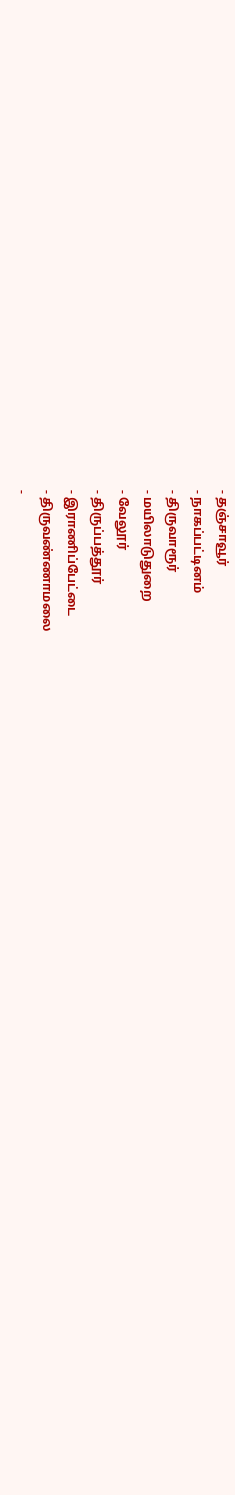- தஞ்சாவூர்
- நாகப்பட்டினம்
- திருவாரூர்
- மயிலாடுதுறை
- வேலூர்
- திருப்பத்தூர்
- இராணிப்பேட்டை
- திருவண்ணாமலை
-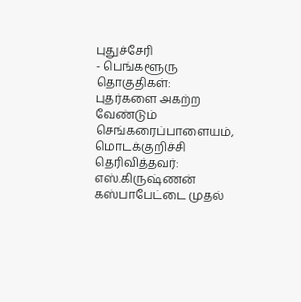புதுச்சேரி
- பெங்களூரு
தொகுதிகள்:
புதர்களை அகற்ற வேண்டும்
செங்கரைப்பாளையம், மொடக்குறிச்சி
தெரிவித்தவர்: எஸ்.கிருஷ்ணன்
கஸ்பாபேட்டை முதல்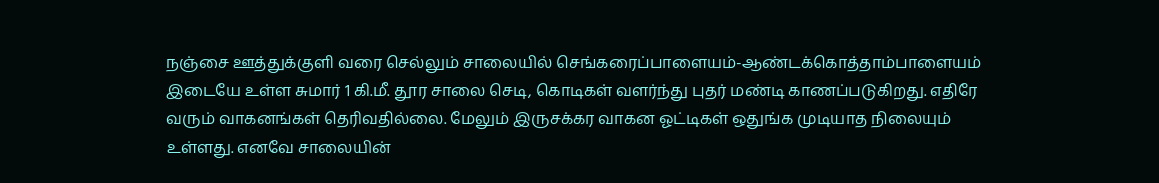நஞ்சை ஊத்துக்குளி வரை செல்லும் சாலையில் செங்கரைப்பாளையம்-ஆண்டக்கொத்தாம்பாளையம் இடையே உள்ள சுமார் 1 கி.மீ. தூர சாலை செடி, கொடிகள் வளர்ந்து புதர் மண்டி காணப்படுகிறது. எதிரே வரும் வாகனங்கள் தெரிவதில்லை. மேலும் இருசக்கர வாகன ஓட்டிகள் ஒதுங்க முடியாத நிலையும் உள்ளது. எனவே சாலையின்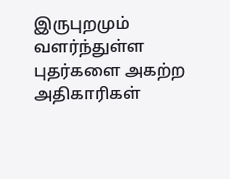இருபுறமும் வளர்ந்துள்ள புதர்களை அகற்ற அதிகாரிகள்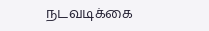நடவடிக்கை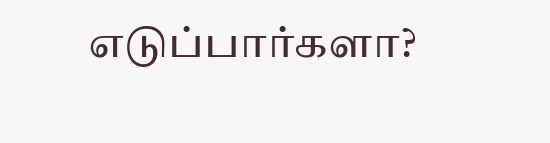எடுப்பார்களா?